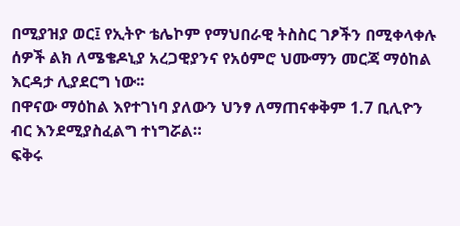በሚያዝያ ወር፤ የኢትዮ ቴሌኮም የማህበራዊ ትስስር ገፆችን በሚቀላቀሉ ሰዎች ልክ ለሜቄዶኒያ አረጋዊያንና የአዕምሮ ህሙማን መርጃ ማዕከል እርዳታ ሊያደርግ ነው፡፡
በዋናው ማዕከል እየተገነባ ያለውን ህንፃ ለማጠናቀቅም 1.7 ቢሊዮን ብር እንደሚያስፈልግ ተነግሯል።
ፍቅሩ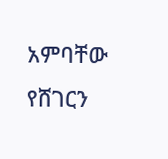አምባቸው
የሸገርን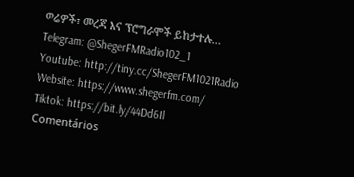ወሬዎች፣ መረጃ እና ፕሮግራሞች ይከታተሉ…
Telegram: @ShegerFMRadio102_1
Youtube: http://tiny.cc/ShegerFM1021Radio
Website: https://www.shegerfm.com/
Tiktok: https://bit.ly/44Dd6Il
Comentários